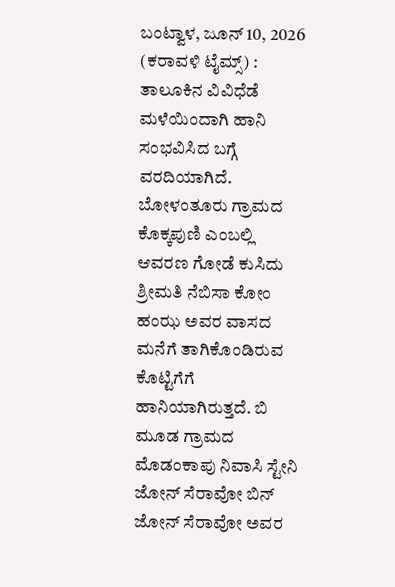ಬಂಟ್ವಾಳ, ಜೂನ್ 10, 2026 (ಕರಾವಳಿ ಟೈಮ್ಸ್) : ತಾಲೂಕಿನ ವಿವಿಧೆಡೆ ಮಳೆಯಿಂದಾಗಿ ಹಾನಿ ಸಂಭವಿಸಿದ ಬಗ್ಗೆ ವರದಿಯಾಗಿದೆ. ಬೋಳಂತೂರು ಗ್ರಾಮದ ಕೊಕ್ಕಪುಣಿ ಎಂಬಲ್ಲಿ ಆವರಣ ಗೋಡೆ ಕುಸಿದು ಶ್ರೀಮತಿ ನೆಬಿಸಾ ಕೋಂ ಹಂಝ ಅವರ ವಾಸದ ಮನೆಗೆ ತಾಗಿಕೊಂಡಿರುವ ಕೊಟ್ಟಿಗೆಗೆ ಹಾನಿಯಾಗಿರುತ್ತದೆ. ಬಿ ಮೂಡ ಗ್ರಾಮದ ಮೊಡಂಕಾಪು ನಿವಾಸಿ ಸ್ಟೇನಿ ಜೋನ್ ಸೆರಾವೋ ಬಿನ್ ಜೋನ್ ಸೆರಾವೋ ಅವರ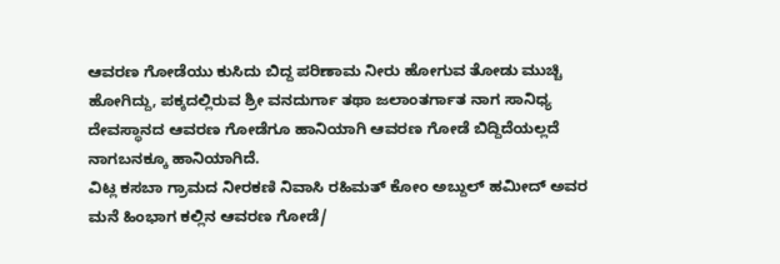ಆವರಣ ಗೋಡೆಯು ಕುಸಿದು ಬಿದ್ದ ಪರಿಣಾಮ ನೀರು ಹೋಗುವ ತೋಡು ಮುಚ್ಚಿ ಹೋಗಿದ್ದು, ಪಕ್ಕದಲ್ಲಿರುವ ಶ್ರೀ ವನದುರ್ಗಾ ತಥಾ ಜಲಾಂತರ್ಗಾತ ನಾಗ ಸಾನಿಧ್ಯ ದೇವಸ್ಥಾನದ ಆವರಣ ಗೋಡೆಗೂ ಹಾನಿಯಾಗಿ ಆವರಣ ಗೋಡೆ ಬಿದ್ದಿದೆಯಲ್ಲದೆ ನಾಗಬನಕ್ಕೂ ಹಾನಿಯಾಗಿದೆ.
ವಿಟ್ಲ ಕಸಬಾ ಗ್ರಾಮದ ನೀರಕಣಿ ನಿವಾಸಿ ರಹಿಮತ್ ಕೋಂ ಅಬ್ದುಲ್ ಹಮೀದ್ ಅವರ ಮನೆ ಹಿಂಭಾಗ ಕಲ್ಲಿನ ಆವರಣ ಗೋಡೆ/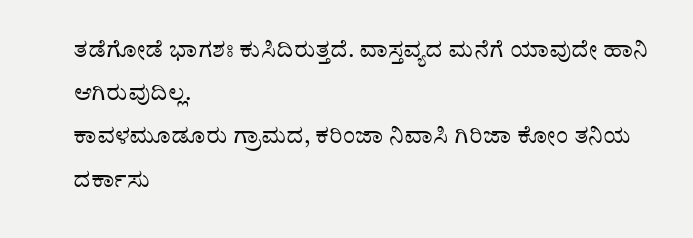ತಡೆಗೋಡೆ ಭಾಗಶಃ ಕುಸಿದಿರುತ್ತದೆ. ವಾಸ್ತವ್ಯದ ಮನೆಗೆ ಯಾವುದೇ ಹಾನಿ ಆಗಿರುವುದಿಲ್ಲ.
ಕಾವಳಮೂಡೂರು ಗ್ರಾಮದ, ಕರಿಂಜಾ ನಿವಾಸಿ ಗಿರಿಜಾ ಕೋಂ ತನಿಯ ದರ್ಕಾಸು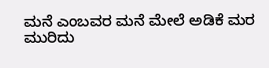ಮನೆ ಎಂಬವರ ಮನೆ ಮೇಲೆ ಅಡಿಕೆ ಮರ ಮುರಿದು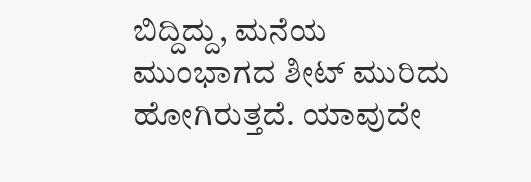ಬಿದ್ದಿದ್ದು, ಮನೆಯ ಮುಂಭಾಗದ ಶೀಟ್ ಮುರಿದು ಹೋಗಿರುತ್ತದೆ. ಯಾವುದೇ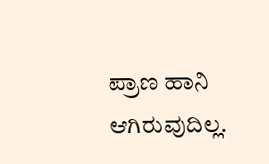ಪ್ರಾಣ ಹಾನಿ ಆಗಿರುವುದಿಲ್ಲ.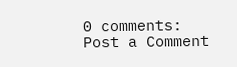0 comments:
Post a Comment